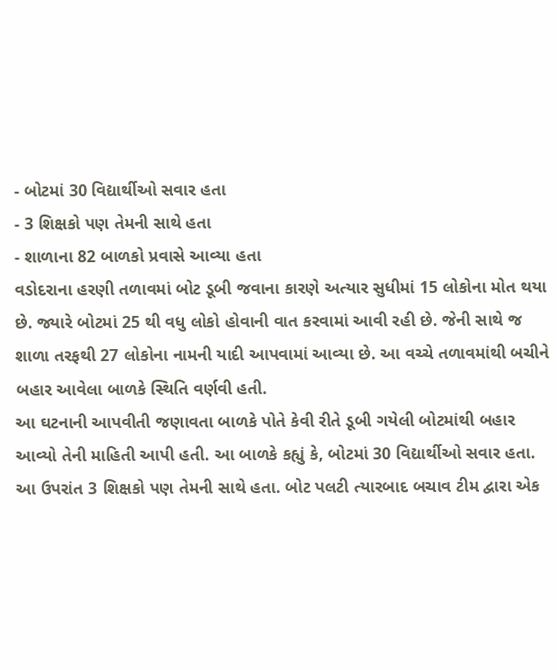- બોટમાં 30 વિદ્યાર્થીઓ સવાર હતા
- 3 શિક્ષકો પણ તેમની સાથે હતા
- શાળાના 82 બાળકો પ્રવાસે આવ્યા હતા
વડોદરાના હરણી તળાવમાં બોટ ડૂબી જવાના કારણે અત્યાર સુધીમાં 15 લોકોના મોત થયા છે. જ્યારે બોટમાં 25 થી વધુ લોકો હોવાની વાત કરવામાં આવી રહી છે. જેની સાથે જ શાળા તરફથી 27 લોકોના નામની યાદી આપવામાં આવ્યા છે. આ વચ્ચે તળાવમાંથી બચીને બહાર આવેલા બાળકે સ્થિતિ વર્ણવી હતી.
આ ઘટનાની આપવીતી જણાવતા બાળકે પોતે કેવી રીતે ડૂબી ગયેલી બોટમાંથી બહાર આવ્યો તેની માહિતી આપી હતી. આ બાળકે કહ્યું કે, બોટમાં 30 વિદ્યાર્થીઓ સવાર હતા. આ ઉપરાંત 3 શિક્ષકો પણ તેમની સાથે હતા. બોટ પલટી ત્યારબાદ બચાવ ટીમ દ્વારા એક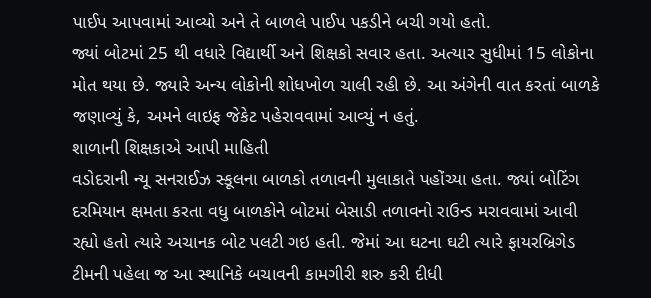પાઈપ આપવામાં આવ્યો અને તે બાળલે પાઈપ પકડીને બચી ગયો હતો.
જ્યાં બોટમાં 25 થી વધારે વિદ્યાર્થી અને શિક્ષકો સવાર હતા. અત્યાર સુધીમાં 15 લોકોના મોત થયા છે. જ્યારે અન્ય લોકોની શોધખોળ ચાલી રહી છે. આ અંગેની વાત કરતાં બાળકે જણાવ્યું કે, અમને લાઇફ જેકેટ પહેરાવવામાં આવ્યું ન હતું.
શાળાની શિક્ષકાએ આપી માહિતી
વડોદરાની ન્યૂ સનરાઈઝ સ્કૂલના બાળકો તળાવની મુલાકાતે પહોંચ્યા હતા. જ્યાં બોટિંગ દરમિયાન ક્ષમતા કરતા વધુ બાળકોને બોટમાં બેસાડી તળાવનો રાઉન્ડ મરાવવામાં આવી રહ્યો હતો ત્યારે અચાનક બોટ પલટી ગઇ હતી. જેમાં આ ઘટના ઘટી ત્યારે ફાયરબ્રિગેડ ટીમની પહેલા જ આ સ્થાનિકે બચાવની કામગીરી શરુ કરી દીધી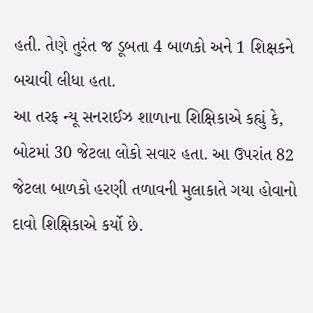હતી. તેણે તુરંત જ ડૂબતા 4 બાળકો અને 1 શિક્ષકને બચાવી લીધા હતા.
આ તરફ ન્યૂ સનરાઈઝ શાળાના શિક્ષિકાએ કહ્યું કે, બોટમાં 30 જેટલા લોકો સવાર હતા. આ ઉપરાંત 82 જેટલા બાળકો હરણી તળાવની મુલાકાતે ગયા હોવાનો દાવો શિક્ષિકાએ કર્યો છે.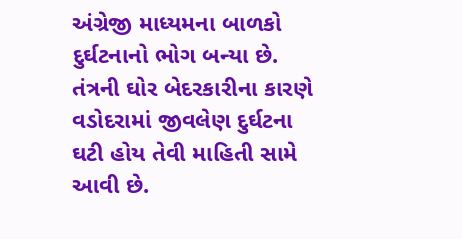અંગ્રેજી માધ્યમના બાળકો દુર્ઘટનાનો ભોગ બન્યા છે. તંત્રની ઘોર બેદરકારીના કારણે વડોદરામાં જીવલેણ દુર્ઘટના ઘટી હોય તેવી માહિતી સામે આવી છે.